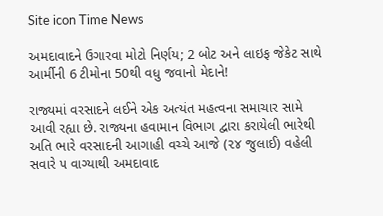Site icon Time News

અમદાવાદને ઉગારવા મોટો નિર્ણય; 2 બોટ અને લાઇફ જેકેટ સાથે આર્મીની 6 ટીમોના 50થી વધુ જવાનો મેદાને!

રાજ્યમાં વરસાદને લઈને એક અત્યંત મહત્વના સમાચાર સામે આવી રહ્યા છે. રાજ્યના હવામાન વિભાગ દ્વારા કરાયેલી ભારેથી અતિ ભારે વરસાદની આગાહી વચ્ચે આજે (૨૪ જુલાઈ) વહેલી સવારે ૫ વાગ્યાથી અમદાવાદ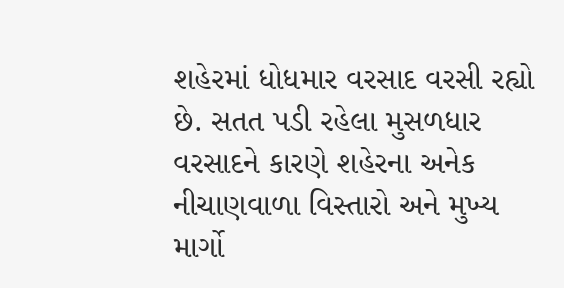શહેરમાં ધોધમાર વરસાદ વરસી રહ્યો છે. સતત પડી રહેલા મુસળધાર વરસાદને કારણે શહેરના અનેક નીચાણવાળા વિસ્તારો અને મુખ્ય માર્ગો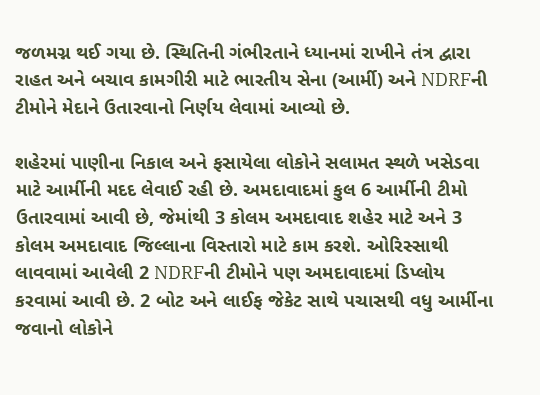જળમગ્ન થઈ ગયા છે. સ્થિતિની ગંભીરતાને ધ્યાનમાં રાખીને તંત્ર દ્વારા રાહત અને બચાવ કામગીરી માટે ભારતીય સેના (આર્મી) અને NDRFની ટીમોને મેદાને ઉતારવાનો નિર્ણય લેવામાં આવ્યો છે.

શહેરમાં પાણીના નિકાલ અને ફસાયેલા લોકોને સલામત સ્થળે ખસેડવા માટે આર્મીની મદદ લેવાઈ રહી છે. અમદાવાદમાં કુલ 6 આર્મીની ટીમો ઉતારવામાં આવી છે, જેમાંથી 3 કોલમ અમદાવાદ શહેર માટે અને 3 કોલમ અમદાવાદ જિલ્લાના વિસ્તારો માટે કામ કરશે. ઓરિસ્સાથી લાવવામાં આવેલી 2 NDRFની ટીમોને પણ અમદાવાદમાં ડિપ્લોય કરવામાં આવી છે. 2 બોટ અને લાઈફ જેકેટ સાથે પચાસથી વધુ આર્મીના જવાનો લોકોને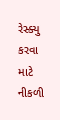રેસ્ક્યુ કરવા માટે નીકળી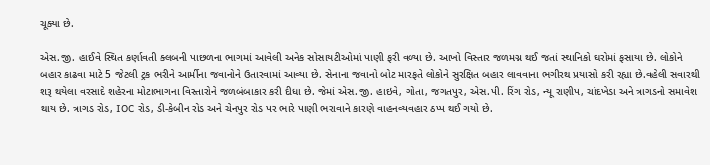ચૂક્યા છે.

એસ.જી. હાઈવે સ્થિત કર્ણાવતી ક્લબની પાછળના ભાગમાં આવેલી અનેક સોસાયટીઓમાં પાણી ફરી વળ્યા છે. આખો વિસ્તાર જળમગ્ન થઈ જતાં સ્થાનિકો ઘરોમાં ફસાયા છે. લોકોને બહાર કાઢવા માટે 5 જેટલી ટ્રક ભરીને આર્મીના જવાનોને ઉતારવામાં આવ્યા છે. સેનાના જવાનો બોટ મારફતે લોકોને સુરક્ષિત બહાર લાવવાના ભગીરથ પ્રયાસો કરી રહ્યા છે.વહેલી સવારથી શરૂ થયેલા વરસાદે શહેરના મોટાભાગના વિસ્તારોને જળબંબાકાર કરી દીધા છે. જેમાં એસ.જી. હાઇવે, ગોતા, જગતપુર, એસ.પી. રિંગ રોડ, ન્યૂ રાણીપ, ચાંદખેડા અને ત્રાગડનો સમાવેશ થાય છે. ત્રાગડ રોડ, IOC રોડ, ડી-કેબીન રોડ અને ચેનપુર રોડ પર ભારે પાણી ભરાવાને કારણે વાહનવ્યવહાર ઠપ્પ થઈ ગયો છે.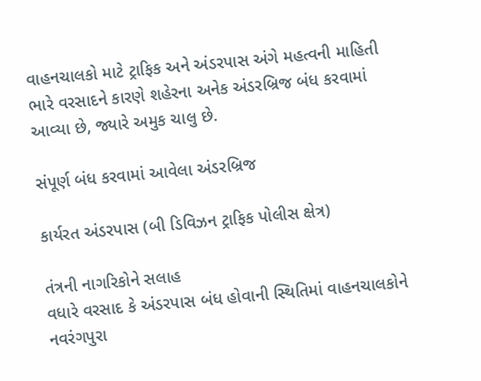વાહનચાલકો માટે ટ્રાફિક અને અંડરપાસ અંગે મહત્વની માહિતી
ભારે વરસાદને કારણે શહેરના અનેક અંડરબ્રિજ બંધ કરવામાં આવ્યા છે, જ્યારે અમુક ચાલુ છે.

સંપૂર્ણ બંધ કરવામાં આવેલા અંડરબ્રિજ

કાર્યરત અંડરપાસ (બી ડિવિઝન ટ્રાફિક પોલીસ ક્ષેત્ર)

તંત્રની નાગરિકોને સલાહ
વધારે વરસાદ કે અંડરપાસ બંધ હોવાની સ્થિતિમાં વાહનચાલકોને નવરંગપુરા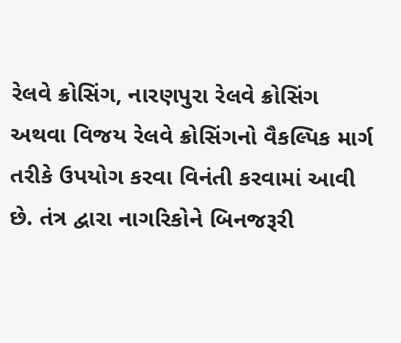રેલવે ક્રોસિંગ, નારણપુરા રેલવે ક્રોસિંગ અથવા વિજય રેલવે ક્રોસિંગનો વૈકલ્પિક માર્ગ તરીકે ઉપયોગ કરવા વિનંતી કરવામાં આવી છે. તંત્ર દ્વારા નાગરિકોને બિનજરૂરી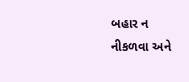બહાર ન નીકળવા અને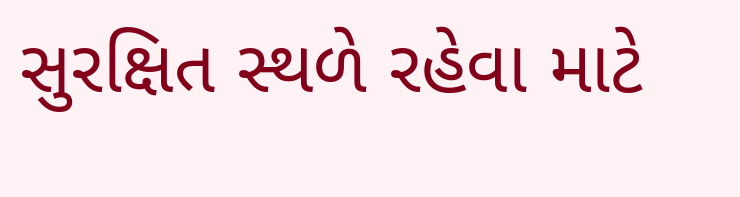સુરક્ષિત સ્થળે રહેવા માટે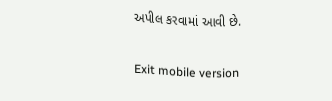અપીલ કરવામાં આવી છે.

Exit mobile version